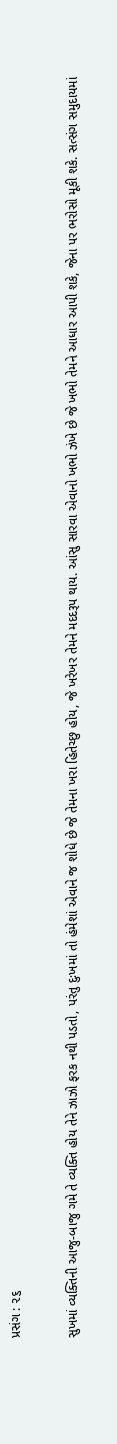પ્રસંગ : ૨૬

સુખમાં વ્યક્તિની આજુ-બાજુ ગમે તે વ્યક્તિ હોય તેને ઝાઝો ફરક નથી પડતો, પરંતુ દુઃખમાં તો હંમેશાં એવાને જ શોધે છે જે તેમના ખરા હિતેચ્છુ હોય, જે ખરેખર તેમને મદદરૂપ થાય. આંસુ સારવા એવાનો ખભો ઝંખે છે જે ખભો તેમને આધાર આપી શકે, જેના પર ભરોસો મૂકી શકે. સત્સંગ સમુદાયમાં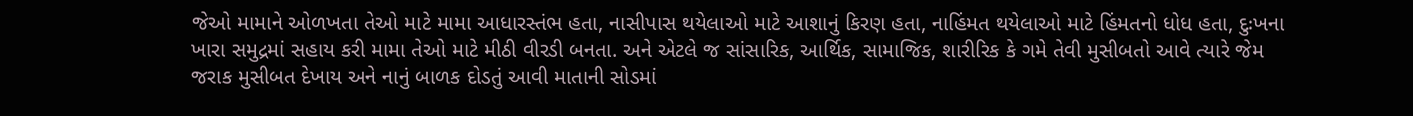જેઓ મામાને ઓળખતા તેઓ માટે મામા આધારસ્તંભ હતા, નાસીપાસ થયેલાઓ માટે આશાનું કિરણ હતા, નાહિંમત થયેલાઓ માટે હિંમતનો ધોધ હતા, દુઃખના ખારા સમુદ્રમાં સહાય કરી મામા તેઓ માટે મીઠી વીરડી બનતા. અને એટલે જ સાંસારિક, આર્થિક, સામાજિક, શારીરિક કે ગમે તેવી મુસીબતો આવે ત્યારે જેમ જરાક મુસીબત દેખાય અને નાનું બાળક દોડતું આવી માતાની સોડમાં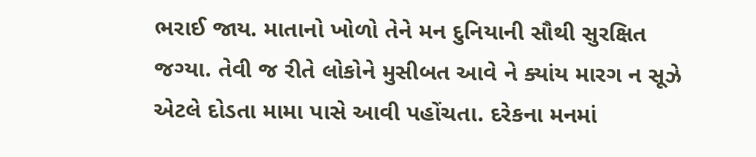ભરાઈ જાય. માતાનો ખોળો તેને મન દુનિયાની સૌથી સુરક્ષિત જગ્યા. તેવી જ રીતે લોકોને મુસીબત આવે ને ક્યાંય મારગ ન સૂઝે એટલે દોડતા મામા પાસે આવી પહોંચતા. દરેકના મનમાં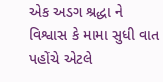એક અડગ શ્રદ્ધા ને વિશ્વાસ કે મામા સુધી વાત પહોંચે એટલે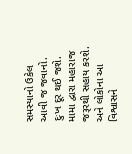સમસ્યાનો ઉકેલ આવી જ જવાનો. દુઃખ દૂર થઈ જશે. મામા દ્વારા મહારાજ જરૂરથી સહાય કરશે. અને લોકોના આ વિશ્વાસને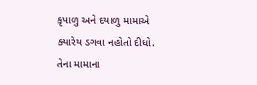કૃપાળુ અને દયાળુ મામાએ ક્યારેય ડગવા નહોતો દીધો. તેના મામાના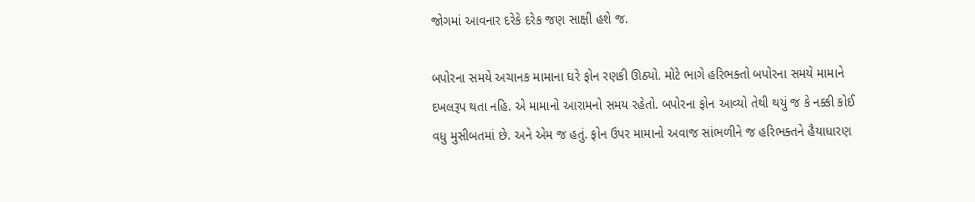જોગમાં આવનાર દરેકે દરેક જણ સાક્ષી હશે જ.

બપોરના સમયે અચાનક મામાના ઘરે ફોન રણકી ઊઠ્યો. મોટે ભાગે હરિભક્તો બપોરના સમયે મામાને દખલરૂપ થતા નહિ. એ મામાનો આરામનો સમય રહેતો. બપોરના ફોન આવ્યો તેથી થયું જ કે નક્કી કોઈ વધુ મુસીબતમાં છે. અને એમ જ હતું. ફોન ઉપર મામાનો અવાજ સાંભળીને જ હરિભક્તને હૈયાધારણ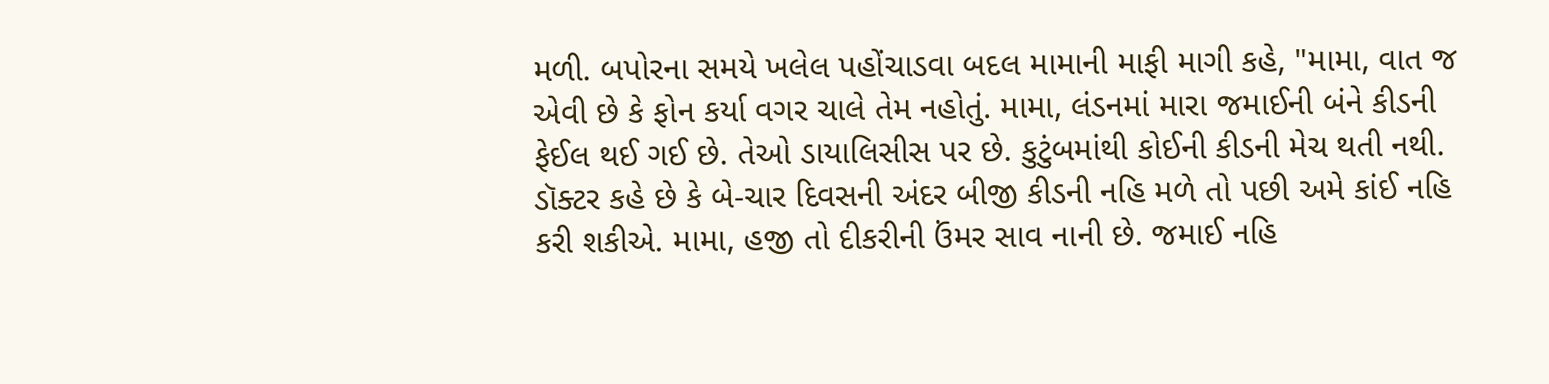મળી. બપોરના સમયે ખલેલ પહોંચાડવા બદલ મામાની માફી માગી કહે, "મામા, વાત જ એવી છે કે ફોન કર્યા વગર ચાલે તેમ નહોતું. મામા, લંડનમાં મારા જમાઈની બંને કીડની ફેઈલ થઈ ગઈ છે. તેઓ ડાયાલિસીસ પર છે. કુટુંબમાંથી કોઈની કીડની મેચ થતી નથી. ડૉક્ટર કહે છે કે બે-ચાર દિવસની અંદર બીજી કીડની નહિ મળે તો પછી અમે કાંઈ નહિ કરી શકીએ. મામા, હજી તો દીકરીની ઉંમર સાવ નાની છે. જમાઈ નહિ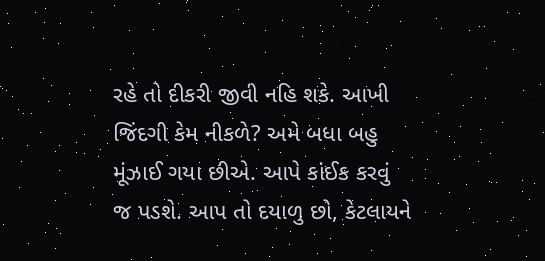રહે તો દીકરી જીવી નહિ શકે. આખી જિંદગી કેમ નીકળે? અમે બધા બહુ મૂંઝાઈ ગયા છીએ. આપે કાંઈક કરવું જ પડશે. આપ તો દયાળુ છો, કેટલાયને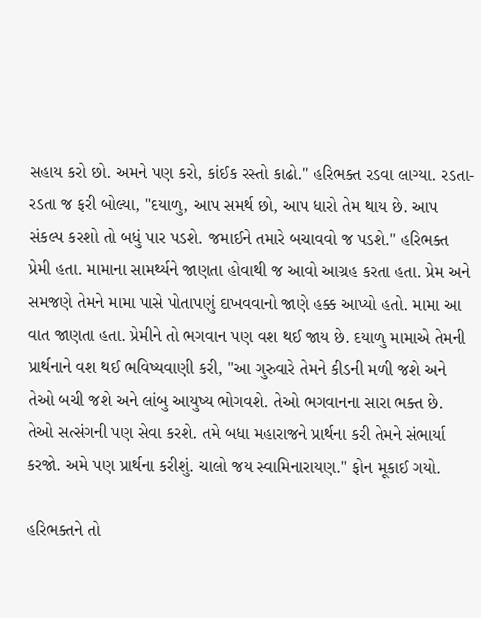સહાય કરો છો. અમને પણ કરો, કાંઈક રસ્તો કાઢો." હરિભક્ત રડવા લાગ્યા. રડતા-રડતા જ ફરી બોલ્યા, "દયાળુ, આપ સમર્થ છો, આપ ધારો તેમ થાય છે. આપ સંકલ્પ કરશો તો બધું પાર પડશે. જમાઈને તમારે બચાવવો જ પડશે." હરિભક્ત પ્રેમી હતા. મામાના સામર્થ્યને જાણતા હોવાથી જ આવો આગ્રહ કરતા હતા. પ્રેમ અને સમજણે તેમને મામા પાસે પોતાપણું દાખવવાનો જાણે હક્ક આપ્યો હતો. મામા આ વાત જાણતા હતા. પ્રેમીને તો ભગવાન પણ વશ થઈ જાય છે. દયાળુ મામાએ તેમની પ્રાર્થનાને વશ થઈ ભવિષ્યવાણી કરી, "આ ગુરુવારે તેમને કીડની મળી જશે અને તેઓ બચી જશે અને લાંબુ આયુષ્ય ભોગવશે. તેઓ ભગવાનના સારા ભક્ત છે. તેઓ સત્સંગની પણ સેવા કરશે. તમે બધા મહારાજને પ્રાર્થના કરી તેમને સંભાર્યા કરજો. અમે પણ પ્રાર્થના કરીશું. ચાલો જય સ્વામિનારાયણ." ફોન મૂકાઈ ગયો.

હરિભક્તને તો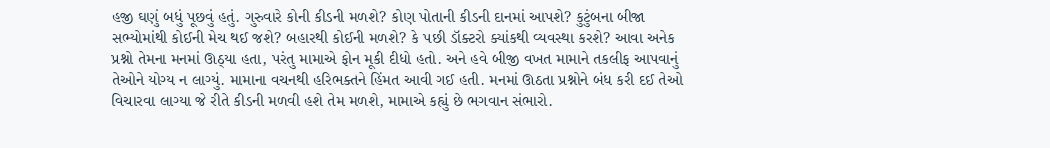હજી ઘણું બધું પૂછવું હતું. ગુરુવારે કોની કીડની મળશે? કોણ પોતાની કીડની દાનમાં આપશે? કુટુંબના બીજા સભ્યોમાંથી કોઈની મેચ થઈ જશે? બહારથી કોઈની મળશે? કે પછી ડૉક્ટરો ક્યાંકથી વ્યવસ્થા કરશે? આવા અનેક પ્રશ્નો તેમના મનમાં ઊઠ્યા હતા, પરંતુ મામાએ ફોન મૂકી દીધો હતો. અને હવે બીજી વખત મામાને તકલીફ આપવાનું તેઓને યોગ્ય ન લાગ્યું. મામાના વચનથી હરિભક્તને હિંમત આવી ગઈ હતી. મનમાં ઊઠતા પ્રશ્નોને બંધ કરી દઈ તેઓ વિચારવા લાગ્યા જે રીતે કીડની મળવી હશે તેમ મળશે, મામાએ કહ્યું છે ભગવાન સંભારો.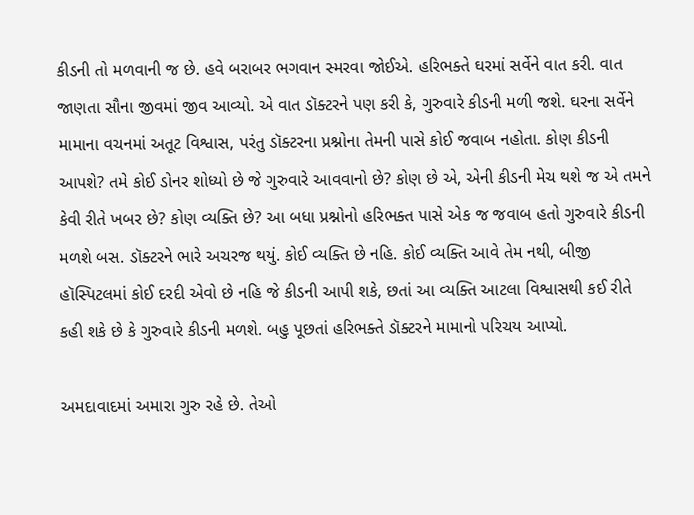કીડની તો મળવાની જ છે. હવે બરાબર ભગવાન સ્મરવા જોઈએ. હરિભક્તે ઘરમાં સર્વેને વાત કરી. વાત જાણતા સૌના જીવમાં જીવ આવ્યો. એ વાત ડૉક્ટરને પણ કરી કે, ગુરુવારે કીડની મળી જશે. ઘરના સર્વેને મામાના વચનમાં અતૂટ વિશ્વાસ, પરંતુ ડૉક્ટરના પ્રશ્નોના તેમની પાસે કોઈ જવાબ નહોતા. કોણ કીડની આપશે? તમે કોઈ ડોનર શોધ્યો છે જે ગુરુવારે આવવાનો છે? કોણ છે એ, એની કીડની મેચ થશે જ એ તમને કેવી રીતે ખબર છે? કોણ વ્યક્તિ છે? આ બધા પ્રશ્નોનો હરિભક્ત પાસે એક જ જવાબ હતો ગુરુવારે કીડની મળશે બસ. ડૉક્ટરને ભારે અચરજ થયું. કોઈ વ્યક્તિ છે નહિ. કોઈ વ્યક્તિ આવે તેમ નથી, બીજી હૉસ્પિટલમાં કોઈ દરદી એવો છે નહિ જે કીડની આપી શકે, છતાં આ વ્યક્તિ આટલા વિશ્વાસથી કઈ રીતે કહી શકે છે કે ગુરુવારે કીડની મળશે. બહુ પૂછતાં હરિભક્તે ડૉક્ટરને મામાનો પરિચય આપ્યો.

અમદાવાદમાં અમારા ગુરુ રહે છે. તેઓ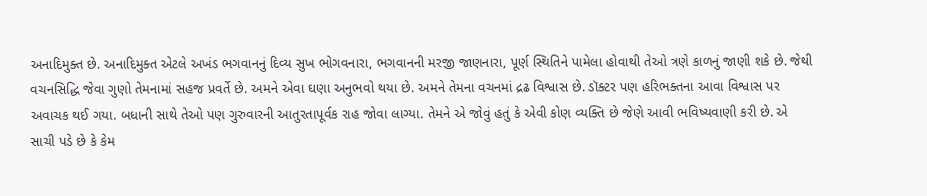અનાદિમુક્ત છે. અનાદિમુક્ત એટલે અખંડ ભગવાનનું દિવ્ય સુખ ભોગવનારા, ભગવાનની મરજી જાણનારા, પૂર્ણ સ્થિતિને પામેલા હોવાથી તેઓ ત્રણે કાળનું જાણી શકે છે. જેથી વચનસિદ્ધિ જેવા ગુણો તેમનામાં સહજ પ્રવર્તે છે. અમને એવા ઘણા અનુભવો થયા છે. અમને તેમના વચનમાં દ્રઢ વિશ્વાસ છે. ડૉક્ટર પણ હરિભક્તના આવા વિશ્વાસ પર અવાચક થઈ ગયા. બધાની સાથે તેઓ પણ ગુરુવારની આતુરતાપૂર્વક રાહ જોવા લાગ્યા. તેમને એ જોવું હતું કે એવી કોણ વ્યક્તિ છે જેણે આવી ભવિષ્યવાણી કરી છે. એ સાચી પડે છે કે કેમ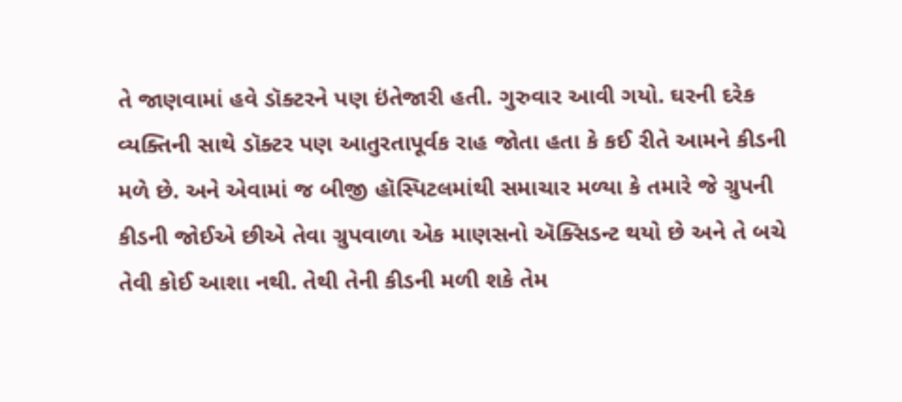તે જાણવામાં હવે ડૉક્ટરને પણ ઇંતેજારી હતી. ગુરુવાર આવી ગયો. ઘરની દરેક વ્યક્તિની સાથે ડૉક્ટર પણ આતુરતાપૂર્વક રાહ જોતા હતા કે કઈ રીતે આમને કીડની મળે છે. અને એવામાં જ બીજી હૉસ્પિટલમાંથી સમાચાર મળ્યા કે તમારે જે ગ્રુપની કીડની જોઈએ છીએ તેવા ગ્રુપવાળા એક માણસનો ઍક્સિડન્ટ થયો છે અને તે બચે તેવી કોઈ આશા નથી. તેથી તેની કીડની મળી શકે તેમ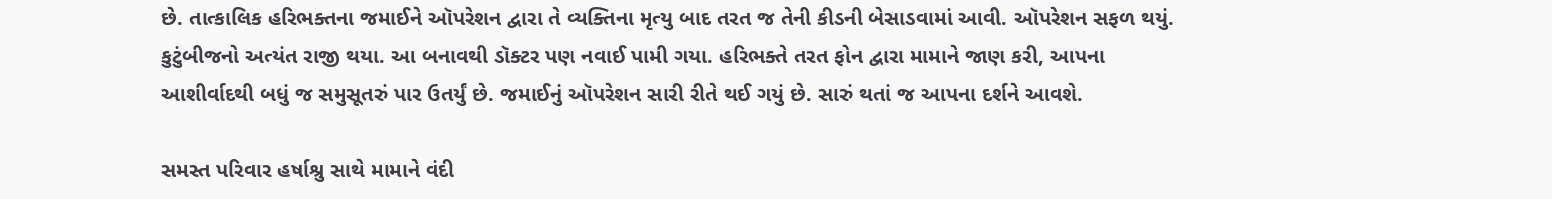છે. તાત્કાલિક હરિભક્તના જમાઈને ઑપરેશન દ્વારા તે વ્યક્તિના મૃત્યુ બાદ તરત જ તેની કીડની બેસાડવામાં આવી. ઑપરેશન સફળ થયું. કુટુંબીજનો અત્યંત રાજી થયા. આ બનાવથી ડૉક્ટર પણ નવાઈ પામી ગયા. હરિભક્તે તરત ફોન દ્વારા મામાને જાણ કરી, આપના આશીર્વાદથી બધું જ સમુસૂતરું પાર ઉતર્યું છે. જમાઈનું ઑપરેશન સારી રીતે થઈ ગયું છે. સારું થતાં જ આપના દર્શને આવશે.

સમસ્ત પરિવાર હર્ષાશ્રુ સાથે મામાને વંદી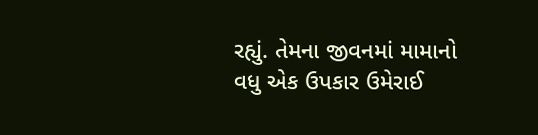રહ્યું. તેમના જીવનમાં મામાનો વધુ એક ઉપકાર ઉમેરાઈ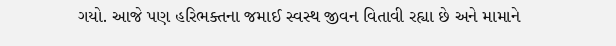ગયો. આજે પણ હરિભક્તના જમાઈ સ્વસ્થ જીવન વિતાવી રહ્યા છે અને મામાને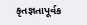કૃતજ્ઞતાપૂર્વક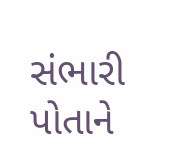સંભારી પોતાને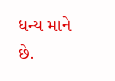ધન્ય માને છે.